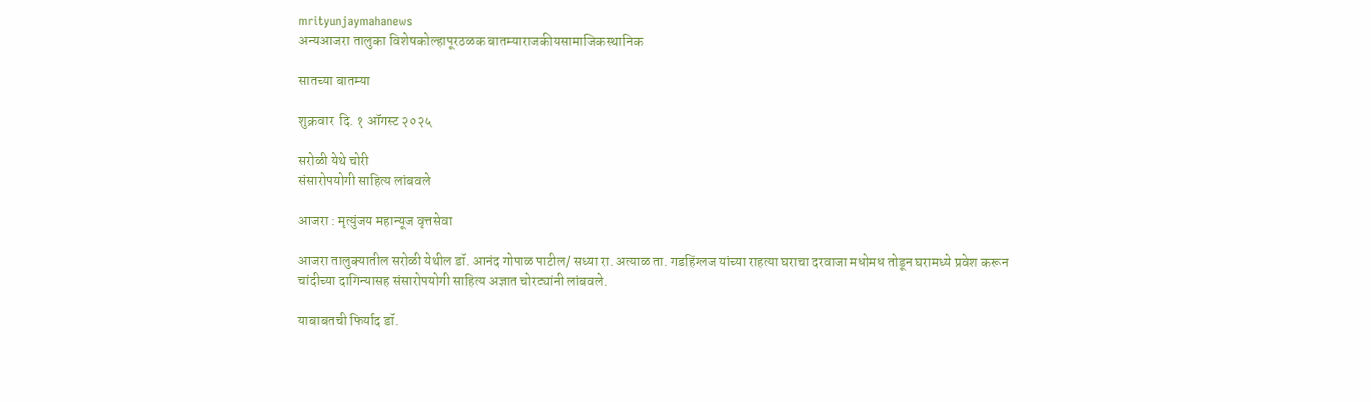mrityunjaymahanews
अन्यआजरा तालुका विशेषकोल्हापूरठळक बातम्याराजकीयसामाजिकस्थानिक

सातच्या बातम्या

शुक्रवार  दि. १ ऑगस्ट २०२५

सरोळी येथे चोरी
संसारोपयोगी साहित्य लांबवले

आजरा : मृत्युंजय महान्यूज वृत्तसेवा

आजरा तालुक्यातील सरोळी येथील डॉ. आनंद गोपाळ पाटील/ सध्या रा. अत्याळ ता. गडहिंग्लज यांच्या राहत्या घराचा दरवाजा मधोमध तोडून घरामध्ये प्रवेश करून चांदीच्या दागिन्यासह संसारोपयोगी साहित्य अज्ञात चोरट्यांनी लांबवले.

याबाबतची फिर्याद डॉ.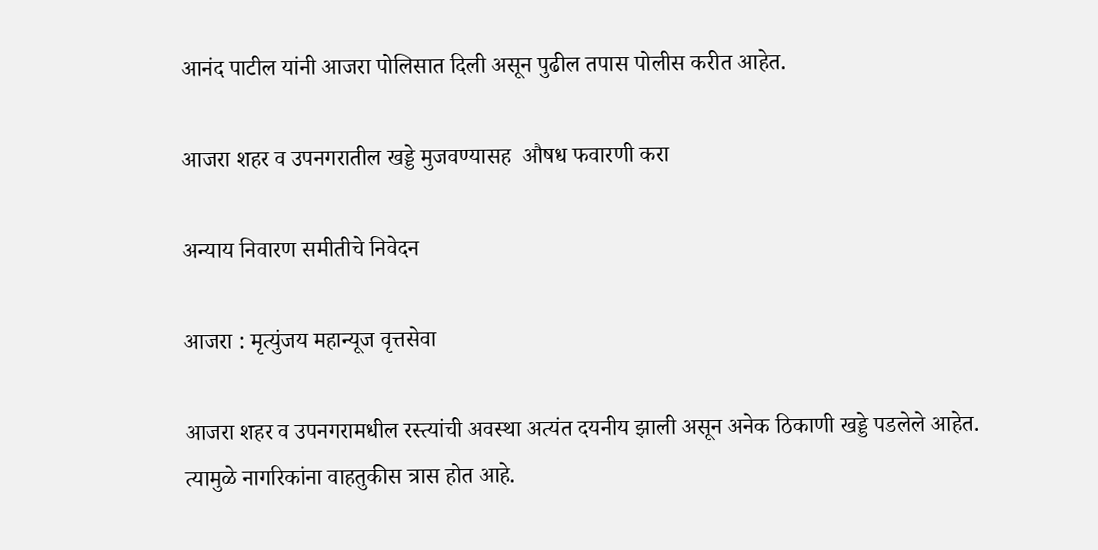आनंद पाटील यांनी आजरा पोलिसात दिली असून पुढील तपास पोलीस करीत आहेत.

आजरा शहर व उपनगरातील खड्डे मुजवण्यासह  औषध फवारणी करा

अन्याय निवारण समीतीचे निवेदन

आजरा : मृत्युंजय महान्यूज वृत्तसेवा

आजरा शहर व उपनगरामधील रस्त्यांची अवस्था अत्यंत दयनीय झाली असून अनेक ठिकाणी खड्डे पडलेले आहेत. त्यामुळे नागरिकांना वाहतुकीस त्रास होत आहे.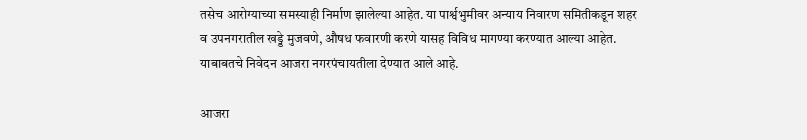तसेच आरोग्याच्या समस्याही निर्माण झालेल्या आहेत. या पार्श्वभुमीवर अन्याय निवारण समितीकडून शहर व उपनगरातील खड्डे मुजवणे, औषध फवारणी करणे यासह विविध मागण्या करण्यात आल्या आहेत. याबाबतचे निवेदन आजरा नगरपंचायतीला देण्यात आले आहे.

आजरा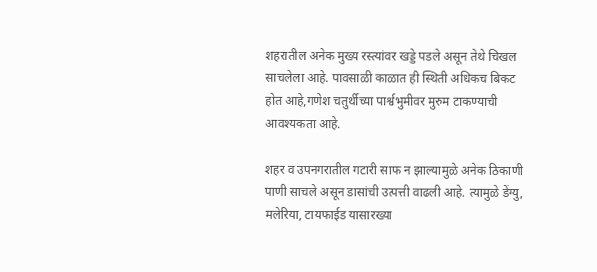शहरातील अनेक मुख्य रस्त्यांवर खड्डे पडले असून तेथे चिखल साचलेला आहे. पावसाळी काळात ही स्थिती अधिकच बिकट होत आहे,गणेश चतुर्थीच्या पार्श्वभुमीवर मुरुम टाकण्याची आवश्यकता आहे.

शहर व उपनगरातील गटारी साफ न झाल्यामुळे अनेक ठिकाणी पाणी साचले असून डासांची उत्पत्ती वाढली आहे. त्यामुळे डेंग्यु, मलेरिया, टायफाईड यासारख्या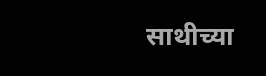साथीच्या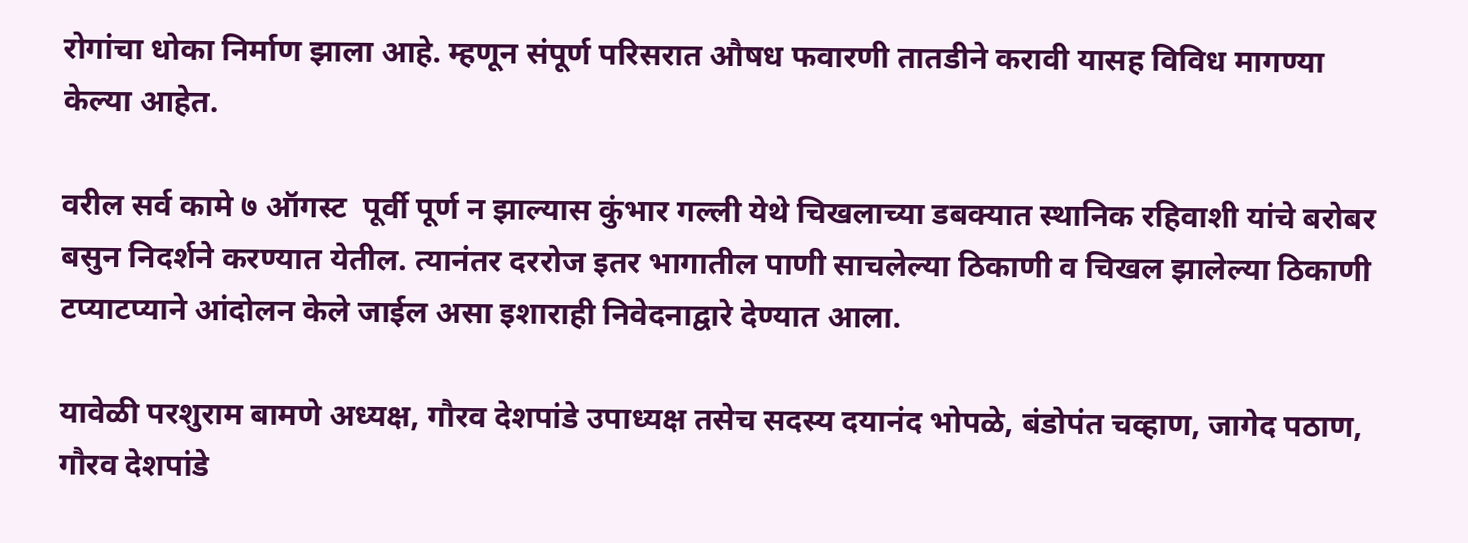रोगांचा धोका निर्माण झाला आहे. म्हणून संपूर्ण परिसरात औषध फवारणी तातडीने करावी यासह विविध मागण्या केल्या आहेत.

वरील सर्व कामे ७ ऑगस्ट  पूर्वी पूर्ण न झाल्यास कुंभार गल्ली येथे चिखलाच्या डबक्यात स्थानिक रहिवाशी यांचे बरोबर बसुन निदर्शने करण्यात येतील. त्यानंतर दररोज इतर भागातील पाणी साचलेल्या ठिकाणी व चिखल झालेल्या ठिकाणी टप्याटप्याने आंदोलन केले जाईल असा इशाराही निवेदनाद्वारे देण्यात आला.

यावेळी परशुराम बामणे अध्यक्ष, गौरव देशपांडे उपाध्यक्ष तसेच सदस्य दयानंद भोपळे, बंडोपंत चव्हाण, जागेद पठाण, गौरव देशपांडे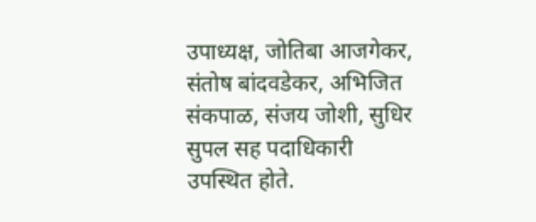उपाध्यक्ष, जोतिबा आजगेकर, संतोष बांदवडेकर, अभिजित संकपाळ, संजय जोशी, सुधिर सुपल सह पदाधिकारी उपस्थित होते.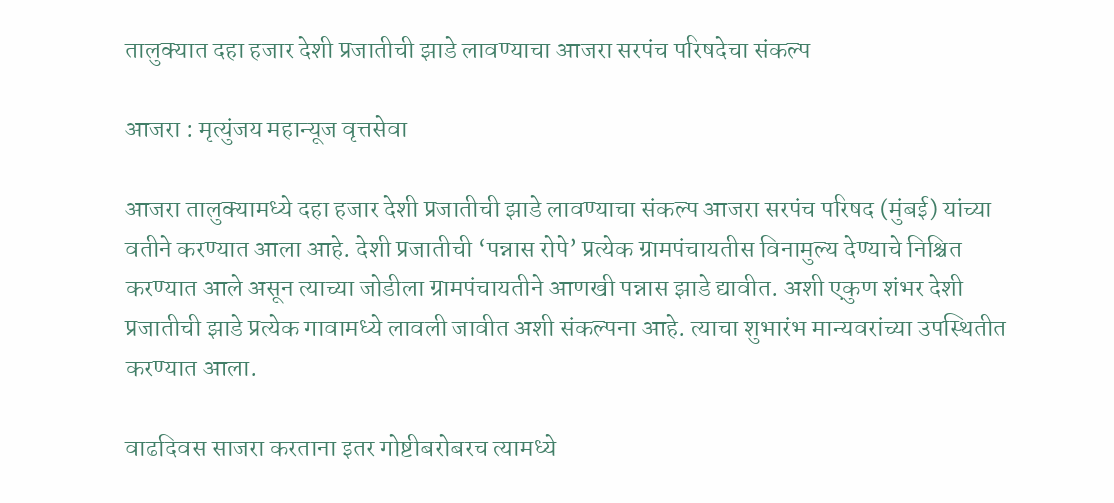तालुक्यात दहा हजार देशी प्रजातीची झाडे लावण्याचा आजरा सरपंच परिषदेचा संकल्प

आजरा : मृत्युंजय महान्यूज वृत्तसेवा

आजरा तालुक्यामध्ये दहा हजार देशी प्रजातीची झाडे लावण्याचा संकल्प आजरा सरपंच परिषद (मुंबई) यांच्या वतीने करण्यात आला आहे. देशी प्रजातीची ‘पन्नास रोपे’ प्रत्येक ग्रामपंचायतीस विनामुल्य देण्याचे निश्चित करण्यात आले असून त्याच्या जोडीला ग्रामपंचायतीने आणखी पन्नास झाडे द्यावीत. अशी एकुण शंभर देशी प्रजातीची झाडे प्रत्येक गावामध्ये लावली जावीत अशी संकल्पना आहे. त्याचा शुभारंभ मान्यवरांच्या उपस्थितीत करण्यात आला.

वाढदिवस साजरा करताना इतर गोष्टीबरोबरच त्यामध्ये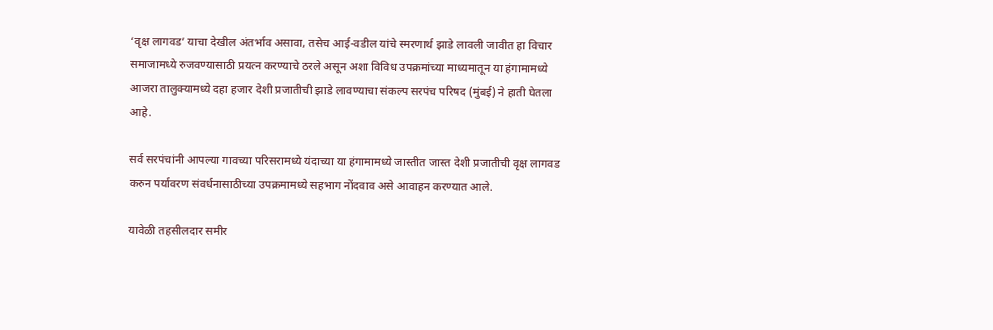‘वृक्ष लागवड’ याचा देखील अंतर्भाव असावा, तसेच आई-वडील यांचे स्मरणार्थ झाडे लावली जावीत हा विचार समाजामध्ये रुजवण्यासाठी प्रयत्न करण्याचे ठरले असून अशा विविध उपक्रमांच्या माध्यमातून या हंगामामध्ये आजरा तालुक्यामध्ये दहा हजार देशी प्रजातीची झाडे लावण्याचा संकल्प सरपंच परिषद (मुंबई) ने हाती घेतला आहे.

सर्व सरपंचांनी आपल्या गावच्या परिसरामध्ये यंदाच्या या हंगामामध्ये जास्तीत जास्त देशी प्रजातीची वृक्ष लागवड करुन पर्यावरण संवर्धनासाठीच्या उपक्रमामध्ये सहभाग नोंदवाव असे आवाहन करण्यात आले.

यावेळी तहसीलदार समीर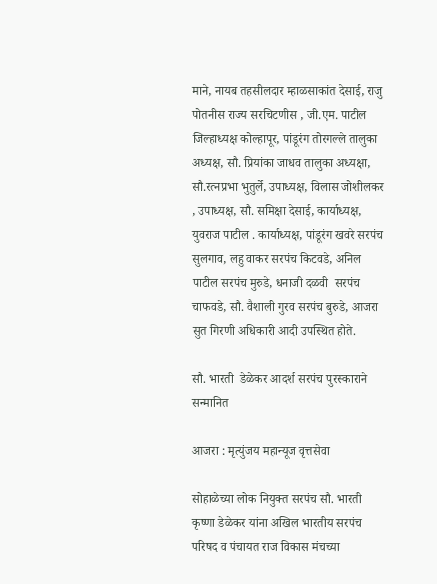माने, नायब तहसीलदार म्हाळसाकांत देसाई, राजु पोतनीस राज्य सरचिटणीस , जी.एम. पाटील जिल्हाध्यक्ष कोल्हापूर, पांडूरंग तोरगल्ले तालुका अध्यक्ष, सौ. प्रियांका जाधव तालुका अध्यक्षा, सौ.रत्नप्रभा भुतुर्ले, उपाध्यक्ष, विलास जोशीलकर , उपाध्यक्ष, सौ. समिक्षा देसाई, कार्याध्यक्ष, युवराज पाटील . कार्याध्यक्ष, पांडूरंग खवरे सरपंच सुलगाव, लहु वाकर सरपंच किटवडे, अनिल पाटील सरपंच मुरुडे, धनाजी दळवी  सरपंच चाफवडे, सौ. वैशाली गुरव सरपंच बुरुडे, आजरा सुत गिरणी अधिकारी आदी उपस्थित होते.

सौ. भारती  डेळेकर आदर्श सरपंच पुरस्काराने सन्मानित

आजरा : मृत्युंजय महान्यूज वृत्तसेवा

सोहाळेच्या लोक नियुक्त सरपंच सौ. भारती कृष्णा डेळेकर यांना अखिल भारतीय सरपंच परिषद व पंचायत राज विकास मंचच्या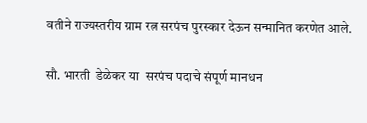वतीने राज्यस्तरीय ग्राम रत्न सरपंच पुरस्कार देऊन सन्मानित करणेत आले.

सौ. भारती  डेळेकर या  सरपंच पदाचे संपूर्ण मानधन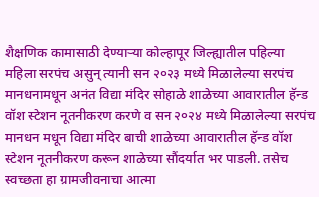शैक्षणिक कामासाठी देण्याऱ्या कोल्हापूर जिल्ह्यातील पहिल्या महिला सरपंच असुन् त्यानी सन २०२३ मध्ये मिळालेल्या सरपंच मानधनामधून अनंत विद्या मंदिर सोहाळे शाळेच्या आवारातील हॅन्ड वॉश स्टेशन नूतनीकरण करणे व सन २०२४ मध्ये मिळालेल्या सरपंच मानधन मधून विद्या मंदिर बाची शाळेच्या आवारातील हॅन्ड वॉश स्टेशन नूतनीकरण करून शाळेच्या सौंदर्यात भर पाडली. तसेच स्वच्छता हा ग्रामजीवनाचा आत्मा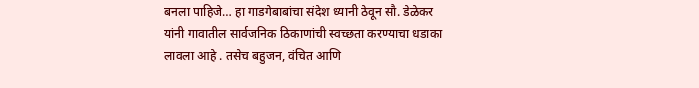बनला पाहिजे… हा गाडगेबाबांचा संदेश ध्यानी ठेवून सौ. डेळेकर  यांनी गावातील सार्वजनिक ठिकाणांची स्वच्छता करण्याचा धडाका लावला आहे . तसेच बहुजन, वंचित आणि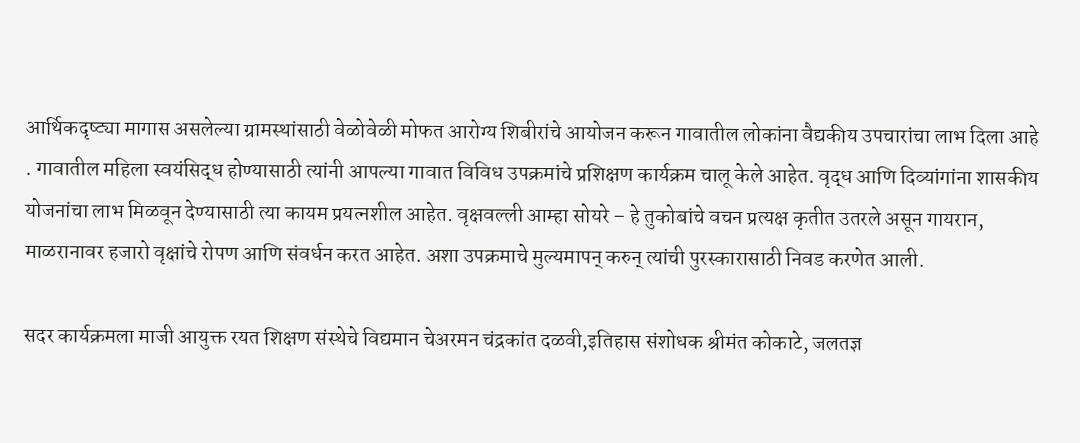आर्थिकदृष्ट्या मागास असलेल्या ग्रामस्थांसाठी वेळोवेळी मोफत आरोग्य शिबीरांचे आयोजन करून गावातील लोकांना वैद्यकीय उपचारांचा लाभ दिला आहे . गावातील महिला स्वयंसिद्ध होण्यासाठी त्यांनी आपल्या गावात विविध उपक्रमांचे प्रशिक्षण कार्यक्रम चालू केले आहेत. वृद्ध आणि दिव्यांगांना शासकीय योजनांचा लाभ मिळवून देण्यासाठी त्या कायम प्रयत्नशील आहेत. वृक्षवल्ली आम्हा सोयरे – हे तुकोबांचे वचन प्रत्यक्ष कृतीत उतरले असून गायरान, माळरानावर हजारो वृक्षांचे रोपण आणि संवर्धन करत आहेत. अशा उपक्रमाचे मुल्यमापन् करुन् त्यांची पुरस्कारासाठी निवड करणेत आली.

सदर कार्यक्रमला माजी आयुक्त रयत शिक्षण संस्थेचे विद्यमान चेअरमन चंद्रकांत दळवी,इतिहास संशोधक श्रीमंत कोकाटे, जलतज्ञ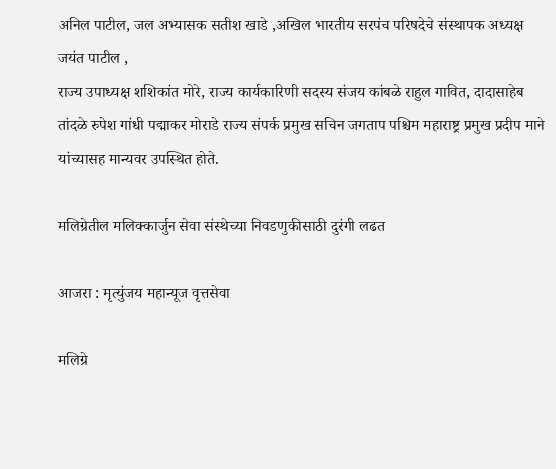अनिल पाटील, जल अभ्यासक सतीश खाडे ,अखिल भारतीय सरपंच परिषदेचे संस्थापक अध्यक्ष जयंत पाटील ,
राज्य उपाध्यक्ष शशिकांत मोरे, राज्य कार्यकारिणी सदस्य संजय कांबळे राहुल गावित, दादासाहेब तांदळे रुपेश गांधी पद्माकर मोराडे राज्य संपर्क प्रमुख सचिन जगताप पश्चिम महाराष्ट्र प्रमुख प्रदीप माने यांच्यासह मान्यवर उपस्थित होते.

मलिग्रेतील मलिक्कार्जुन सेवा संस्थेच्या निवडणुकीसाठी दुरंगी लढत

आजरा : मृत्युंजय महान्यूज वृत्तसेवा

मलिग्रे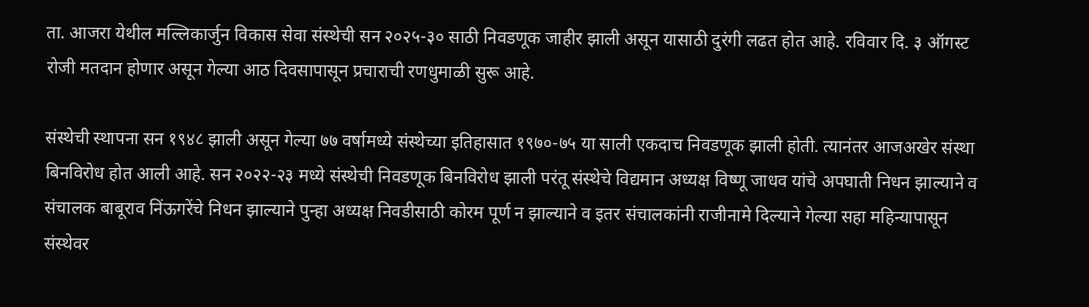ता. आजरा येथील मल्लिकार्जुन विकास सेवा संस्थेची सन २०२५-३० साठी निवडणूक जाहीर झाली असून यासाठी दुरंगी लढत होत आहे. रविवार दि. ३ ऑगस्ट रोजी मतदान होणार असून गेल्या आठ दिवसापासून प्रचाराची रणधुमाळी सुरू आहे.

संस्थेची स्थापना सन १९४८ झाली असून गेल्या ७७ वर्षामध्ये संस्थेच्या इतिहासात १९७०-७५ या साली एकदाच निवडणूक झाली होती. त्यानंतर आजअखेर संस्था बिनविरोध होत आली आहे. सन २०२२-२३ मध्ये संस्थेची निवडणूक बिनविरोध झाली परंतू संस्थेचे विद्यमान अध्यक्ष विष्णू जाधव यांचे अपघाती निधन झाल्याने व संचालक बाबूराव निंऊगरेंचे निधन झाल्याने पुन्हा अध्यक्ष निवडीसाठी कोरम पूर्ण न झाल्याने व इतर संचालकांनी राजीनामे दिल्याने गेल्या सहा महिन्यापासून संस्थेवर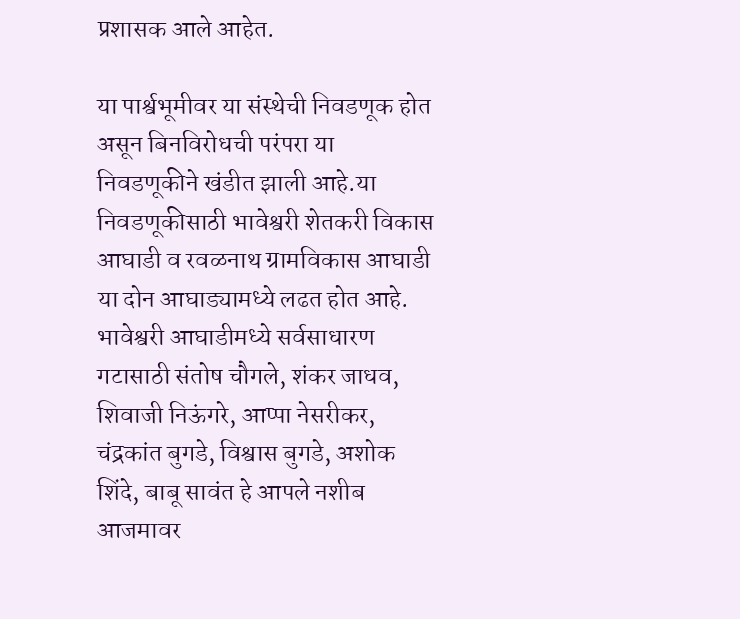प्रशासक आले आहेत.

या पार्श्वभूमीवर या संस्थेची निवडणूक होत असून बिनविरोधची परंपरा या निवडणूकीने खंडीत झाली आहे.या निवडणूकीसाठी भावेश्वरी शेतकरी विकास आघाडी व रवळनाथ ग्रामविकास आघाडी या दोन आघाड्यामध्ये लढत होत आहे. भावेश्वरी आघाडीमध्ये सर्वसाधारण गटासाठी संतोष चौगले, शंकर जाधव, शिवाजी निऊंगरे, आप्पा नेसरीकर, चंद्रकांत बुगडे, विश्वास बुगडे, अशोक शिंदे, बाबू सावंत हे आपले नशीब आजमावर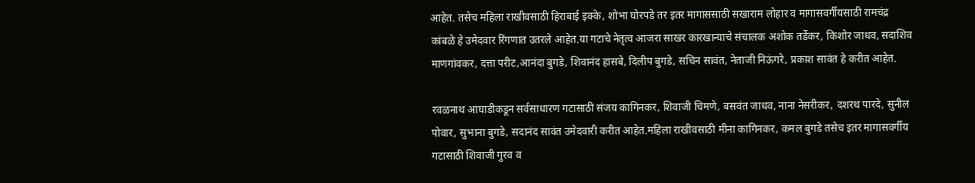आहेत. तसेच महिला राखीवसाठी हिराबाई इक्के, शोभा घोरपडे तर इतर मागाससाठी सखाराम लोहार व मागासवर्गीयसाठी रामचंद्र कांबळे हे उमेदवार रिंगणात उतरले आहेत.या गटाचे नेतृत्व आजरा साखर कारखान्याचे संचालक अशोक तर्डेकर, किशोर जाधव, सदाशिव माणगांवकर, दत्ता परीट,आनंदा बुगडे, शिवानंद हासबे, दिलीप बुगडे, सचिन सावंत, नेताजी निऊंगरे, प्रकाश सावंत हे करीत आहेत.

रवळनाथ आघाडीकडून सर्वसाधारण गटासाठी संजय कागिनकर, शिवाजी चिमणे, बसवंत जाधव, नाना नेसरीकर, दशरथ पारदे, सुनील पोवार, सुभाना बुगडे, सदानंद सावंत उमेदवारी करीत आहेत.महिला राखीवसाठी मीना कागिनकर, कमल बुगडे तसेच इतर मागासवर्गीय गटासाठी शिवाजी गुरव व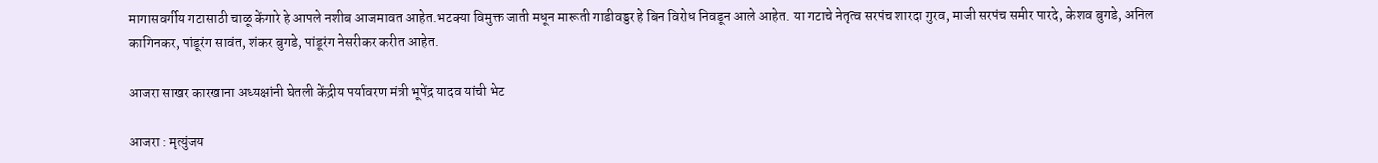मागासवर्गीय गटासाठी चाळू केंगारे हे आपले नशीब आजमावत आहेत.भटक्या विमुक्त जाती मधून मारूती गाडीवड्डर हे बिन विरोध निवडून आले आहेत. या गटाचे नेतृत्व सरपंच शारदा गुरव, माजी सरपंच समीर पारदे, केशव बुगडे, अनिल कागिनकर, पांडूरंग सावंत, शंकर बुगडे, पांडूरंग नेसरीकर करीत आहेत.

आजरा साखर कारखाना अध्यक्षांनी घेतली केंद्रीय पर्यावरण मंत्री भूपेंद्र यादव यांची भेट

आजरा : मृत्युंजय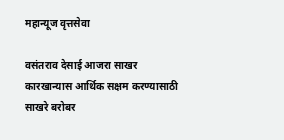महान्यूज वृत्तसेवा

वसंतराव देसाई आजरा साखर कारखान्यास आर्थिक सक्षम करण्यासाठी साखरे बरोबर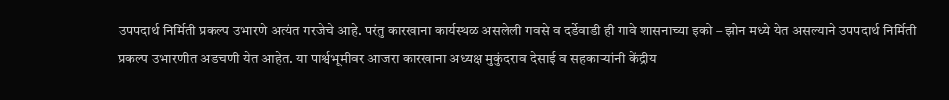उपपदार्थ निर्मिती प्रकल्प उभारणे अत्यंत गरजेचे आहे. परंतु कारखाना कार्यस्थळ असलेली गवसे व दर्डेवाडी ही गावे शासनाच्या इको – झोन मध्ये येत असल्याने उपपदार्थ निर्मिती प्रकल्प उभारणीत अडचणी येत आहेत. या पार्श्वभूमीवर आजरा कारखाना अध्यक्ष मुकुंदराव देसाई व सहकाऱ्यांनी केंद्रीय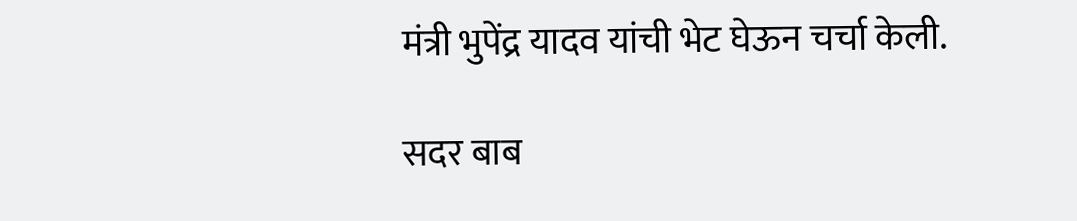मंत्री भुपेंद्र यादव यांची भेट घेऊन चर्चा केली.

सदर बाब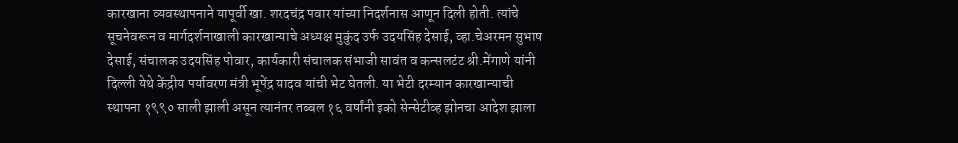कारखाना व्यवस्थापनाने यापूर्वी खा. शरदचंद्र पवार यांच्या निदर्शनास आणून दिली होती. त्यांचे सूचनेवरून व मार्गदर्शनाखाली कारखान्याचे अध्यक्ष मुकुंद उर्फ उदयसिंह देसाई, व्हा.चेअरमन सुभाष देसाई, संचालक उदयसिंह पोवार, कार्यकारी संचालक संभाजी सावंत व कन्सलटंट श्री.मेंगाणे यांनी दिल्ली येथे केंद्रीय पर्यावरण मंत्री भूपेंद्र यादव यांची भेट घेतली. या भेटी दरम्यान कारखान्याची स्थापना १९९० साली झाली असून त्यानंतर तब्बल १६ वर्षांनी इको सेन्सेटीव्ह झोनचा आदेश झाला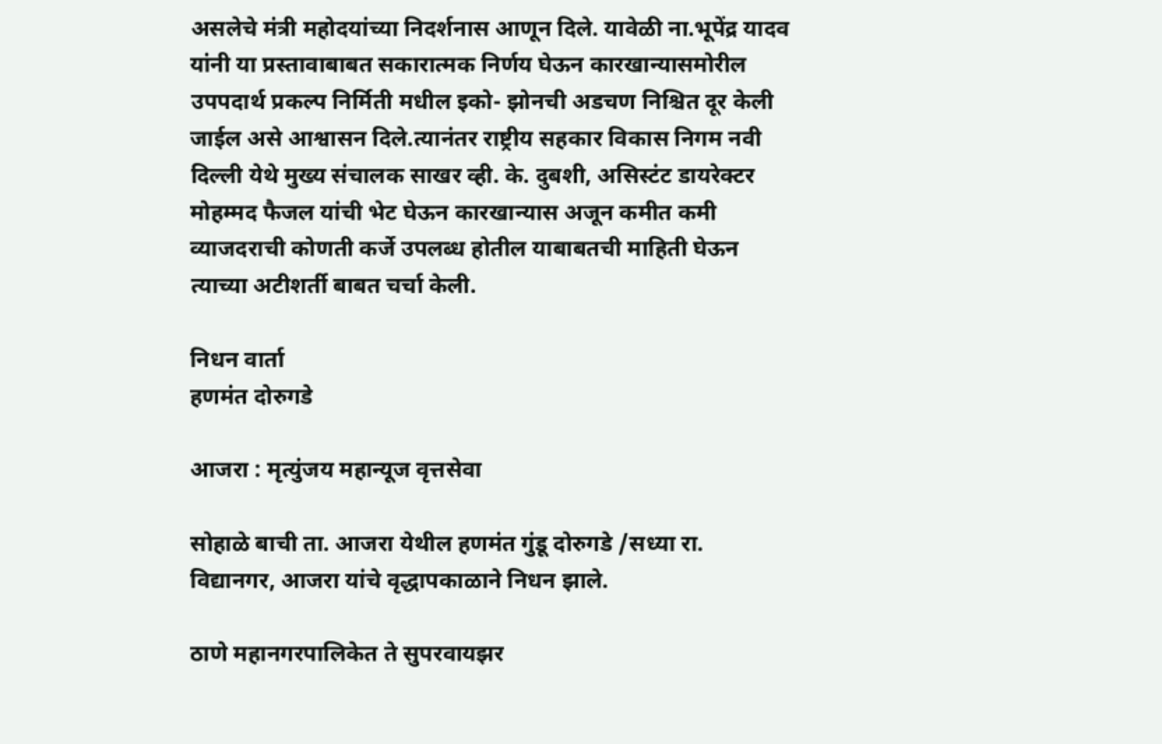असलेचे मंत्री महोदयांच्या निदर्शनास आणून दिले. यावेळी ना.भूपेंद्र यादव यांनी या प्रस्तावाबाबत सकारात्मक निर्णय घेऊन कारखान्यासमोरील उपपदार्थ प्रकल्प निर्मिती मधील इको- झोनची अडचण निश्चित दूर केली जाईल असे आश्वासन दिले.त्यानंतर राष्ट्रीय सहकार विकास निगम नवी दिल्ली येथे मुख्य संचालक साखर व्ही. के. दुबशी, असिस्टंट डायरेक्टर मोहम्मद फैजल यांची भेट घेऊन कारखान्यास अजून कमीत कमी व्याजदराची कोणती कर्जे उपलब्ध होतील याबाबतची माहिती घेऊन त्याच्या अटीशर्ती बाबत चर्चा केली.

निधन वार्ता
हणमंत दोरुगडे

आजरा : मृत्युंजय महान्यूज वृत्तसेवा

सोहाळे बाची ता. आजरा येथील हणमंत गुंडू दोरुगडे /सध्या रा. विद्यानगर, आजरा यांचे वृद्धापकाळाने निधन झाले.

ठाणे महानगरपालिकेत ते सुपरवायझर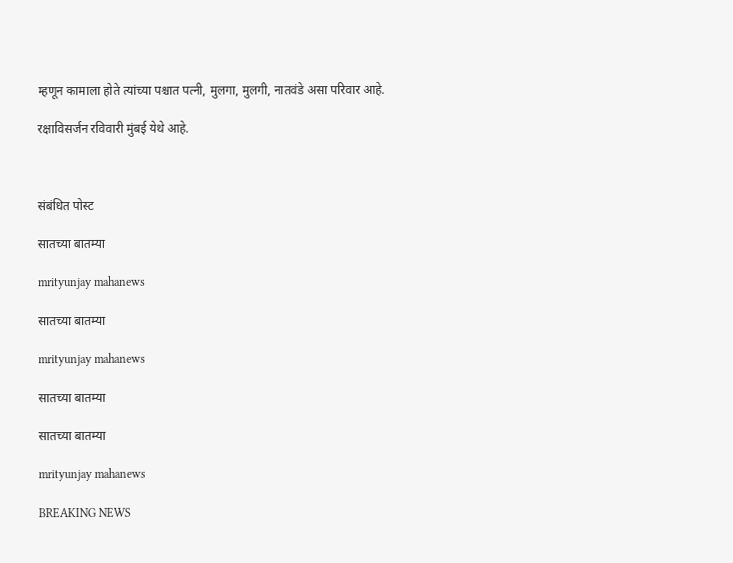म्हणून कामाला होते त्यांच्या पश्चात पत्नी, मुलगा, मुलगी, नातवंडे असा परिवार आहे.

रक्षाविसर्जन रविवारी मुंबई येथे आहे.



संबंधित पोस्ट

सातच्या बातम्या

mrityunjay mahanews

सातच्या बातम्या

mrityunjay mahanews

सातच्या बातम्या

सातच्या बातम्या

mrityunjay mahanews

BREAKING NEWS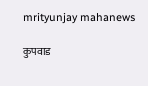mrityunjay mahanews

कुपवाड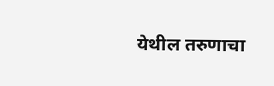येथील तरुणाचा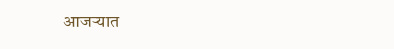आजऱ्यात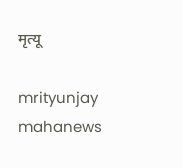मृत्यू

mrityunjay mahanews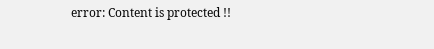error: Content is protected !!